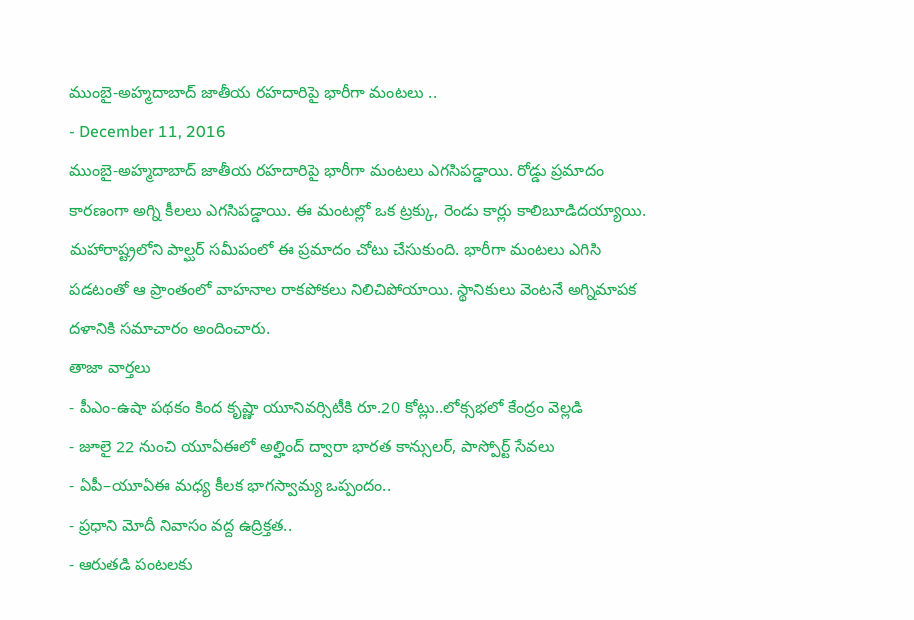ముంబై-అహ్మదాబాద్ జాతీయ రహదారిపై భారీగా మంటలు ..
- December 11, 2016
ముంబై-అహ్మదాబాద్ జాతీయ రహదారిపై భారీగా మంటలు ఎగసిపడ్డాయి. రోడ్డు ప్రమాదం కారణంగా అగ్ని కీలలు ఎగసిపడ్డాయి. ఈ మంటల్లో ఒక ట్రక్కు, రెండు కార్లు కాలిబూడిదయ్యాయి. మహారాష్ట్రలోని పాల్ఘర్ సమీపంలో ఈ ప్రమాదం చోటు చేసుకుంది. భారీగా మంటలు ఎగిసి పడటంతో ఆ ప్రాంతంలో వాహనాల రాకపోకలు నిలిచిపోయాయి. స్థానికులు వెంటనే అగ్నిమాపక దళానికి సమాచారం అందించారు.
తాజా వార్తలు
- పీఎం-ఉషా పథకం కింద కృష్ణా యూనివర్సిటీకి రూ.20 కోట్లు..లోక్సభలో కేంద్రం వెల్లడి
- జూలై 22 నుంచి యూఏఈలో అల్హింద్ ద్వారా భారత కాన్సులర్, పాస్పోర్ట్ సేవలు
- ఏపీ–యూఏఈ మధ్య కీలక భాగస్వామ్య ఒప్పందం..
- ప్రధాని మోదీ నివాసం వద్ద ఉద్రిక్తత..
- ఆరుతడి పంటలకు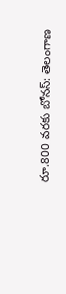రూ.800 వరకు బోనస్: తెలంగాణ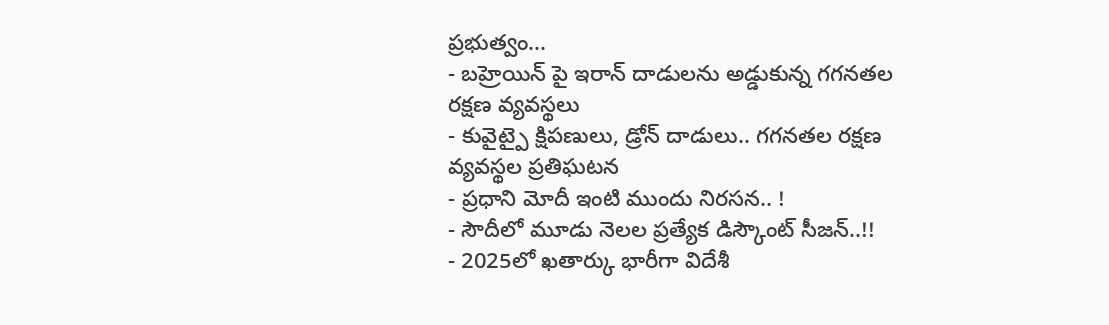ప్రభుత్వం...
- బహ్రెయిన్ పై ఇరాన్ దాడులను అడ్డుకున్న గగనతల రక్షణ వ్యవస్థలు
- కువైట్పై క్షిపణులు, డ్రోన్ దాడులు.. గగనతల రక్షణ వ్యవస్థల ప్రతిఘటన
- ప్రధాని మోదీ ఇంటి ముందు నిరసన.. !
- సౌదీలో మూడు నెలల ప్రత్యేక డిస్కౌంట్ సీజన్..!!
- 2025లో ఖతార్కు భారీగా విదేశీ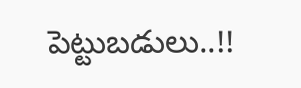పెట్టుబడులు..!!